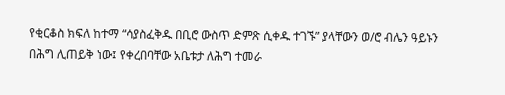የቂርቆስ ክፍለ ከተማ “ሳያስፈቅዱ በቢሮ ውስጥ ድምጽ ሲቀዱ ተገኙ” ያላቸውን ወ/ሮ ብሌን ዓይኑን በሕግ ሊጠይቅ ነው፤ የቀረበባቸው አቤቱታ ለሕግ ተመራ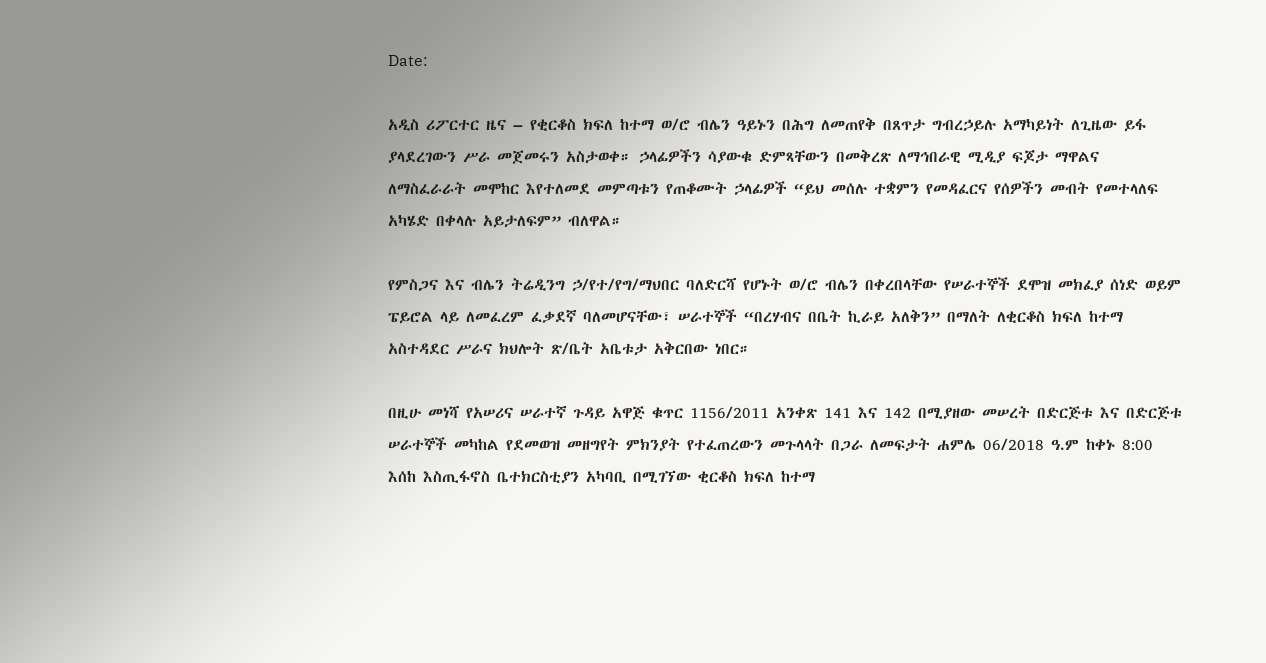Date:

አዲስ ሪፖርተር ዜና – የቂርቆስ ክፍለ ከተማ ወ/ሮ ብሌን ዓይኑን በሕግ ለመጠየቅ በጸጥታ ግብረኃይሉ አማካይነት ለጊዜው ይፋ ያላደረገውን ሥራ መጀመሩን አስታወቀ። ኃላፊዎችን ሳያውቁ ድምጻቸውን በመቅረጽ ለማኅበራዊ ሚዲያ ፍጆታ ማዋልና ለማስፈራራት መሞከር እየተለመደ መምጣቱን የጠቆሙት ኃላፊዎች “ይህ መሰሉ ተቋምን የመዳፈርና የሰዎችን መብት የመተላለፍ አካሄድ በቀላሉ አይታለፍም” ብለዋል።

የምስጋና እና ብሌን ትሬዲንግ ኃ/የተ/የግ/ማህበር ባለድርሻ የሆኑት ወ/ሮ ብሌን በቀረበላቸው የሠራተኞች ደሞዝ መክፈያ ሰነድ ወይም ፔይሮል ላይ ለመፈረም ፈቃደኛ ባለመሆናቸው፣ ሠራተኞች “በረሃብና በቤት ኪራይ አለቅን” በማለት ለቂርቆስ ክፍለ ከተማ አስተዳደር ሥራና ክህሎት ጽ/ቤት አቤቱታ አቅርበው ነበር።

በዚሁ መነሻ የአሠሪና ሠራተኛ ጉዳይ አዋጅ ቁጥር 1156/2011 አንቀጽ 141 እና 142 በሚያዘው መሠረት በድርጅቱ እና በድርጅቱ ሠራተኞች መካከል የደመወዝ መዘግየት ምክንያት የተፈጠረውን መጉላላት በጋራ ለመፍታት ሐምሌ 06/2018 ዓ.ም ከቀኑ 8:00 እሰከ እስጢፋኖስ ቤተክርስቲያን አካባቢ በሚገኘው ቂርቆስ ክፍለ ከተማ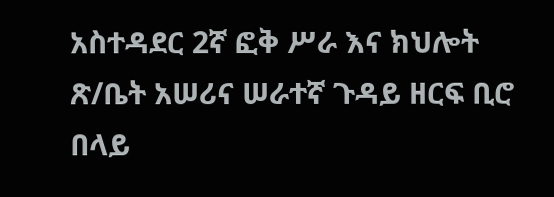አስተዳደር 2ኛ ፎቅ ሥራ እና ክህሎት ጽ/ቤት አሠሪና ሠራተኛ ጉዳይ ዘርፍ ቢሮ በላይ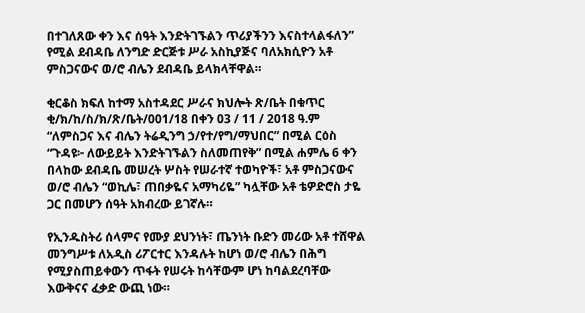በተገለጸው ቀን እና ሰዓት እንድትገኙልን ጥሪያችንን እናስተላልፋለን” የሚል ደብዳቤ ለንግድ ድርጅቱ ሥራ አስኪያጅና ባለአክሲዮን አቶ ምስጋናውና ወ/ሮ ብሌን ደብዳቤ ይላክላቸዋል።

ቂርቆስ ክፍለ ከተማ አስተዳደር ሥራና ክህሎት ጽ/ቤት በቁጥር ቂ/ክ/ከ/ስ/ክ/ጽ/ቤት/001/18 በቀን 03 / 11 / 2018 ዓ.ም “ለምስጋና እና ብሌን ትሬዲንግ ኃ/የተ/የግ/ማህበር” በሚል ርዕስ “ጉዳዩ፦ ለውይይት እንድትገኙልን ስለመጠየቅ” በሚል ሐምሌ 6 ቀን በላከው ደብዳቤ መሠረት ሦስት የሠራተኛ ተወካዮች፣ አቶ ምስጋናውና ወ/ሮ ብሌን “ወኪሌ፣ ጠበቃዬና አማካሪዬ” ካሏቸው አቶ ቴዎድሮስ ታዬ ጋር በመሆን ሰዓት አክብረው ይገኛሉ።

የኢንዱስትሪ ሰላምና የሙያ ደህንነት፣ ጤንነት ቡድን መሪው አቶ ተሸዋል መንግሥቱ ለአዲስ ሪፖርተር እንዳሉት ከሆነ ወ/ሮ ብሌን በሕግ የሚያስጠይቀውን ጥፋት የሠሩት ከሳቸውም ሆነ ከባልደረባቸው እውቅናና ፈቃድ ውጪ ነው።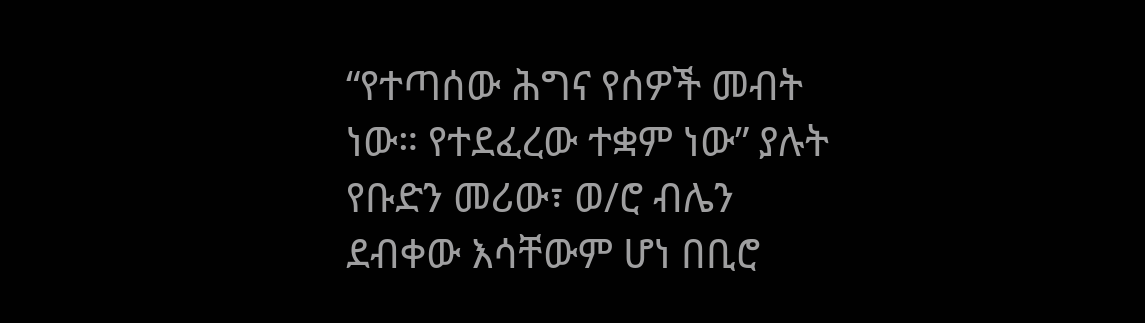“የተጣሰው ሕግና የሰዎች መብት ነው። የተደፈረው ተቋም ነው” ያሉት የቡድን መሪው፣ ወ/ሮ ብሌን ደብቀው እሳቸውም ሆነ በቢሮ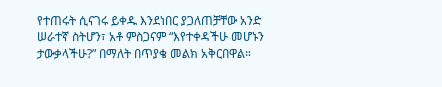የተጠሩት ሲናገሩ ይቀዱ እንደነበር ያጋለጠቻቸው አንድ ሠራተኛ ስትሆን፣ አቶ ምስጋናም “እየተቀዳችሁ መሆኑን ታውቃላችሁ?” በማለት በጥያቄ መልክ አቅርበዋል።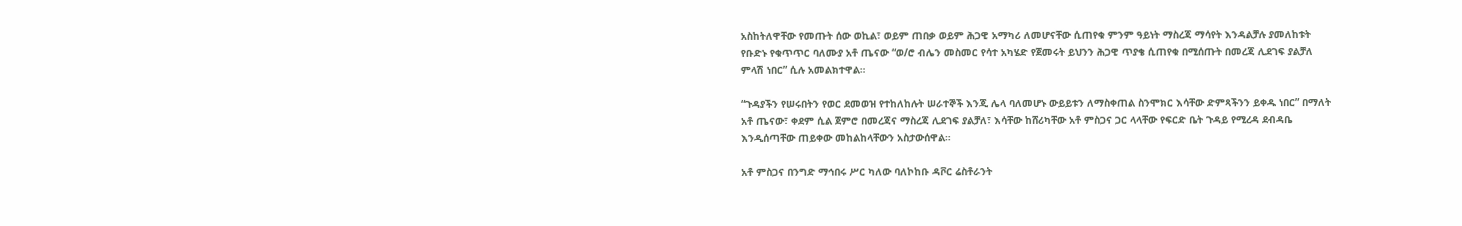አስከትለዋቸው የመጡት ሰው ወኪል፣ ወይም ጠበቃ ወይም ሕጋዊ አማካሪ ለመሆናቸው ሲጠየቁ ምንም ዓይነት ማስረጃ ማሳየት እንዳልቻሉ ያመለከቱት የቡድኑ የቁጥጥር ባለሙያ አቶ ጤናው “ወ/ሮ ብሌን መስመር የሳተ አካሄድ የጀመሩት ይህንን ሕጋዊ ጥያቄ ሲጠየቁ በሚሰጡት በመረጃ ሊደገፍ ያልቻለ ምላሽ ነበር” ሲሉ አመልክተዋል።

“ጉዳያችን የሠሩበትን የወር ደመወዝ የተከለከሉት ሠራተኞች እንጂ ሌላ ባለመሆኑ ውይይቱን ለማስቀጠል ስንሞክር እሳቸው ድምጻችንን ይቀዱ ነበር” በማለት አቶ ጤናው፣ ቀደም ሲል ጀምሮ በመረጃና ማስረጃ ሊደገፍ ያልቻለ፣ እሳቸው ከሸሪካቸው አቶ ምስጋና ጋር ላላቸው የፍርድ ቤት ጉዳይ የሚረዳ ደብዳቤ እንዲሰጣቸው ጠይቀው መከልከላቸውን አስታውሰዋል።

አቶ ምስጋና በንግድ ማኅበሩ ሥር ካለው ባለኮከቡ ዳቮር ሬስቶራንት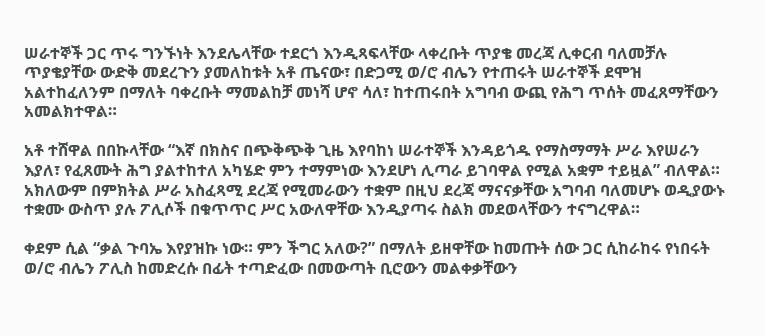ሠራተኞች ጋር ጥሩ ግንኙነት እንደሌላቸው ተደርጎ እንዲጻፍላቸው ላቀረቡት ጥያቄ መረጃ ሊቀርብ ባለመቻሉ ጥያቄያቸው ውድቅ መደረጉን ያመለከቱት አቶ ጤናው፣ በድጋሚ ወ/ሮ ብሌን የተጠሩት ሠራተኞች ደሞዝ አልተከፈለንም በማለት ባቀረቡት ማመልከቻ መነሻ ሆኖ ሳለ፣ ከተጠሩበት አግባብ ውጪ የሕግ ጥሰት መፈጸማቸውን አመልክተዋል።

አቶ ተሸዋል በበኩላቸው “እኛ በክስና በጭቅጭቅ ጊዜ እየባከነ ሠራተኞች እንዳይጎዱ የማስማማት ሥራ እየሠራን እያለ፣ የፈጸሙት ሕግ ያልተከተለ አካሄድ ምን ተማምነው እንደሆነ ሊጣራ ይገባዋል የሚል አቋም ተይዟል” ብለዋል። አክለውም በምክትል ሥራ አስፈጻሚ ደረጃ የሚመራውን ተቋም በዚህ ደረጃ ማናናቃቸው አግባብ ባለመሆኑ ወዲያውኑ ተቋሙ ውስጥ ያሉ ፖሊሶች በቁጥጥር ሥር አውለዋቸው እንዲያጣሩ ስልክ መደወላቸውን ተናግረዋል።

ቀደም ሲል “ቃል ጉባኤ እየያዝኩ ነው። ምን ችግር አለው?” በማለት ይዘዋቸው ከመጡት ሰው ጋር ሲከራከሩ የነበሩት ወ/ሮ ብሌን ፖሊስ ከመድረሱ በፊት ተጣድፈው በመውጣት ቢሮውን መልቀቃቸውን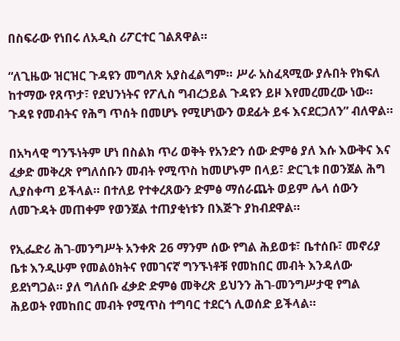በስፍራው የነበሩ ለአዲስ ሪፖርተር ገልጸዋል።

“ለጊዜው ዝርዝር ጉዳዩን መግለጽ አያስፈልግም። ሥራ አስፈጻሚው ያሉበት የክፍለ ከተማው የጸጥታ፣ የደህንነትና የፖሊስ ግብረኃይል ጉዳዩን ይዞ እየመረመረው ነው። ጉዳዩ የመብትና የሕግ ጥሰት በመሆኑ የሚሆነውን ወደፊት ይፋ እናደርጋለን” ብለዋል።

በአካላዊ ግንኙነትም ሆነ በስልክ ጥሪ ወቅት የአንድን ሰው ድምፅ ያለ እሱ እውቅና እና ፈቃድ መቅረጽ የግለሰቡን መብት የሚጥስ ከመሆኑም በላይ፣ ድርጊቱ በወንጀል ሕግ ሊያስቀጣ ይችላል። በተለይ የተቀረጸውን ድምፅ ማሰራጨት ወይም ሌላ ሰውን ለመጉዳት መጠቀም የወንጀል ተጠያቂነቱን በእጅጉ ያከብደዋል።

የኢፌድሪ ሕገ-መንግሥት አንቀጽ 26 ማንም ሰው የግል ሕይወቱ፣ ቤተሰቡ፣ መኖሪያ ቤቱ እንዲሁም የመልዕክትና የመገናኛ ግንኙነቶቹ የመከበር መብት እንዳለው ይደነግጋል። ያለ ግለሰቡ ፈቃድ ድምፅ መቅረጽ ይህንን ሕገ-መንግሥታዊ የግል ሕይወት የመከበር መብት የሚጥስ ተግባር ተደርጎ ሊወሰድ ይችላል።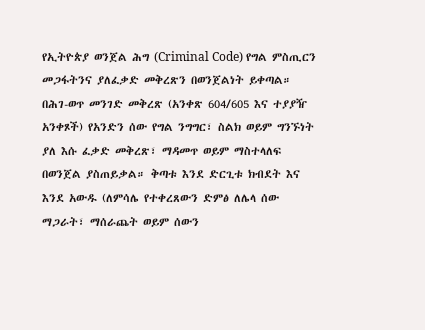የኢትዮጵያ ወንጀል ሕግ (Criminal Code) የግል ምስጢርን መጋፋትንና ያለፈቃድ መቅረጽን በወንጀልነት ይቀጣል። በሕገ-ወጥ መንገድ መቅረጽ (አንቀጽ 604/605 እና ተያያዥ አንቀጾች) የአንድን ሰው የግል ንግግር፣ ስልክ ወይም ግንኙነት ያለ እሱ ፈቃድ መቅረጽ፣ ማዳመጥ ወይም ማስተላለፍ በወንጀል ያስጠይቃል። ቅጣቱ እንደ ድርጊቱ ክብደት እና እንደ አውዱ (ለምሳሌ የተቀረጸውን ድምፅ ለሌላ ሰው ማጋራት፣ ማሰራጨት ወይም ሰውን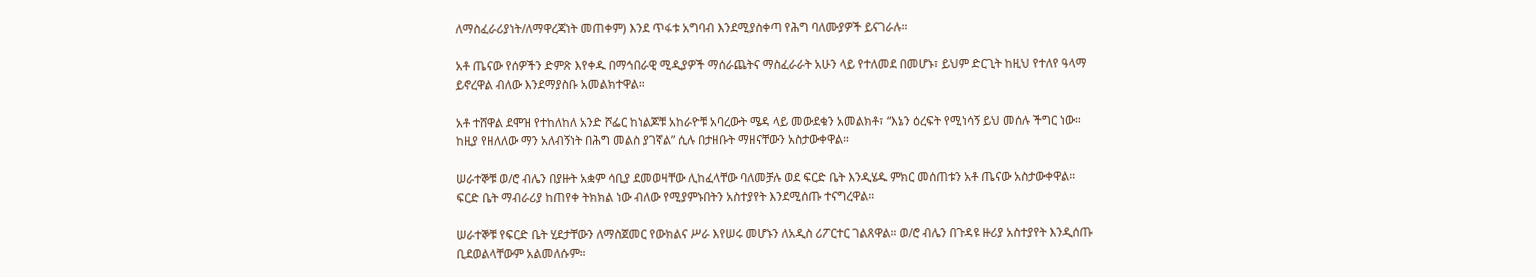ለማስፈራሪያነት/ለማዋረጃነት መጠቀም) እንደ ጥፋቱ አግባብ እንደሚያስቀጣ የሕግ ባለሙያዎች ይናገራሉ።

አቶ ጤናው የሰዎችን ድምጽ እየቀዱ በማኅበራዊ ሚዲያዎች ማሰራጨትና ማስፈራራት አሁን ላይ የተለመደ በመሆኑ፣ ይህም ድርጊት ከዚህ የተለየ ዓላማ ይኖረዋል ብለው እንደማያስቡ አመልክተዋል።

አቶ ተሸዋል ደሞዝ የተከለከለ አንድ ሾፌር ከነልጆቹ አከራዮቹ አባረውት ሜዳ ላይ መውደቁን አመልክቶ፣ “እኔን ዕረፍት የሚነሳኝ ይህ መሰሉ ችግር ነው። ከዚያ የዘለለው ማን አለብኝነት በሕግ መልስ ያገኛል” ሲሉ በታዘቡት ማዘናቸውን አስታውቀዋል።

ሠራተኞቹ ወ/ሮ ብሌን በያዙት አቋም ሳቢያ ደመወዛቸው ሊከፈላቸው ባለመቻሉ ወደ ፍርድ ቤት እንዲሄዱ ምክር መሰጠቱን አቶ ጤናው አስታውቀዋል። ፍርድ ቤት ማብራሪያ ከጠየቀ ትክክል ነው ብለው የሚያምኑበትን አስተያየት እንደሚሰጡ ተናግረዋል።

ሠራተኞቹ የፍርድ ቤት ሂደታቸውን ለማስጀመር የውክልና ሥራ እየሠሩ መሆኑን ለአዲስ ሪፖርተር ገልጸዋል። ወ/ሮ ብሌን በጉዳዩ ዙሪያ አስተያየት እንዲሰጡ ቢደወልላቸውም አልመለሱም።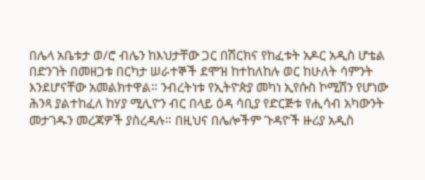በሌላ አቤቱታ ወ/ሮ ብሌን ከእህታቸው ጋር በሽርክና የከፈቱት አዶር አዲስ ሆቴል በድንገት በመዘጋቱ በርካታ ሠራተኞች ደሞዝ ከተከለከሉ ወር ከሁለት ሳምንት እንደሆናቸው አመልክተዋል። ንብረትነቱ የኢትዮጵያ መካነ ኢየሱስ ኮሚሽን የሆነው ሕንጻ ያልተከፈለ ከሃያ ሚሊዮን ብር በላይ ዕዳ ሳቢያ የድርጅቱ የሒሳብ አካውንት መታገዱን መረጃዎች ያስረዳሉ። በዚህና በሌሎችም ጉዳዮች ዙሪያ አዲስ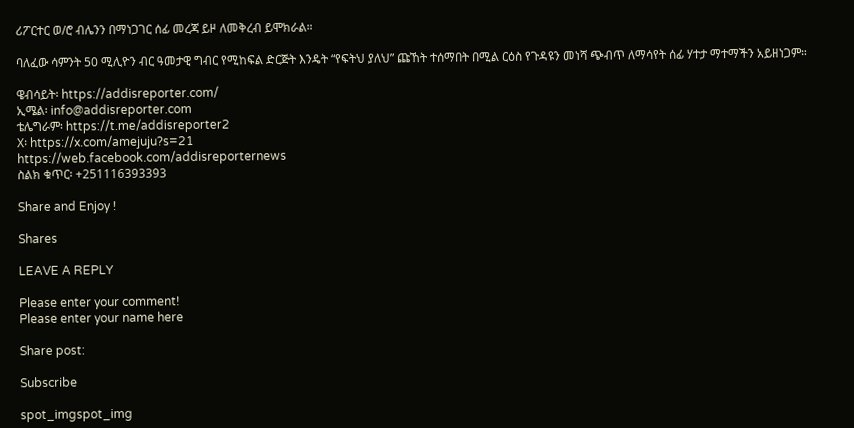ሪፖርተር ወ/ሮ ብሌንን በማነጋገር ሰፊ መረጃ ይዞ ለመቅረብ ይሞክራል።

ባለፈው ሳምንት 50 ሚሊዮን ብር ዓመታዊ ግብር የሚከፍል ድርጅት እንዴት “የፍትህ ያለህ” ጩኸት ተሰማበት በሚል ርዕስ የጉዳዩን መነሻ ጭብጥ ለማሳየት ሰፊ ሃተታ ማተማችን አይዘነጋም።

ዌብሳይት፡ https://addisreporter.com/
ኢሜል፡ info@addisreporter.com
ቴሌግራም፡ https://t.me/addisreporter2
X፡ https://x.com/amejuju?s=21
https://web.facebook.com/addisreporternews
ስልክ ቁጥር፡ +251116393393

Share and Enjoy !

Shares

LEAVE A REPLY

Please enter your comment!
Please enter your name here

Share post:

Subscribe

spot_imgspot_img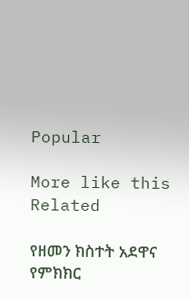Popular

More like this
Related

የዘመን ክስተት አደዋና የምክክር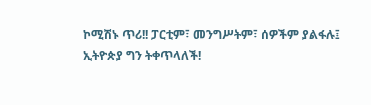ኮሚሽኑ ጥሪ!! ፓርቲም፣ መንግሥትም፣ ሰዎችም ያልፋሉ፤ ኢትዮጵያ ግን ትቀጥላለች!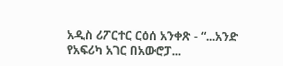አዲስ ሪፖርተር ርዕሰ አንቀጽ - “...አንድ የአፍሪካ አገር በአውሮፓ...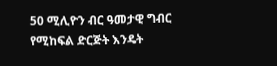50 ሚሊዮን ብር ዓመታዊ ግብር የሚከፍል ድርጅት እንዴት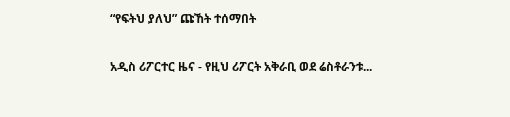“የፍትህ ያለህ” ጩኸት ተሰማበት

አዲስ ሪፖርተር ዜና - የዚህ ሪፖርት አቅራቢ ወደ ሬስቶራንቱ...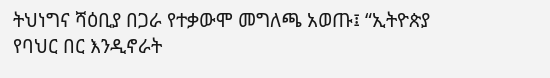ትህነግና ሻዕቢያ በጋራ የተቃውሞ መግለጫ አወጡ፤ “ኢትዮጵያ የባህር በር እንዲኖራት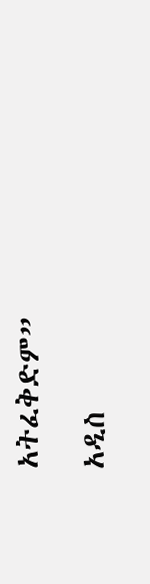አትፈቅድም”

አዲስ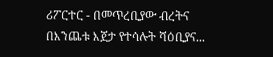ሪፖርተር - በመጥረቢያው ብረትና በእንጨቱ እጀታ የተሳሉት ሻዕቢያና...